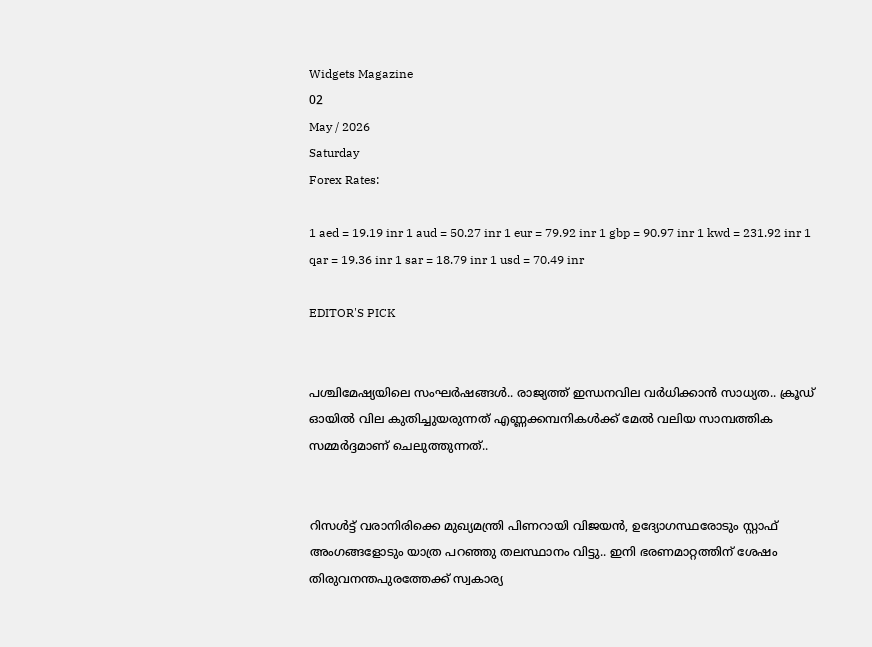Widgets Magazine
02
May / 2026
Saturday
Forex Rates:

1 aed = 19.19 inr 1 aud = 50.27 inr 1 eur = 79.92 inr 1 gbp = 90.97 inr 1 kwd = 231.92 inr 1 qar = 19.36 inr 1 sar = 18.79 inr 1 usd = 70.49 inr

EDITOR'S PICK


പശ്ചിമേഷ്യയിലെ സംഘര്‍ഷങ്ങള്‍.. രാജ്യത്ത് ഇന്ധനവില വര്‍ധിക്കാന്‍ സാധ്യത.. ക്രൂഡ് ഓയില്‍ വില കുതിച്ചുയരുന്നത് എണ്ണക്കമ്പനികള്‍ക്ക് മേല്‍ വലിയ സാമ്പത്തിക സമ്മര്‍ദ്ദമാണ് ചെലുത്തുന്നത്..


റിസൾട്ട് വരാനിരിക്കെ മുഖ്യമന്ത്രി പിണറായി വിജയൻ, ഉദ്യോഗസ്ഥരോടും സ്റ്റാഫ് അംഗങ്ങളോടും യാത്ര പറഞ്ഞു തലസ്ഥാനം വിട്ടു.. ഇനി ഭരണമാറ്റത്തിന് ശേഷം തിരുവനന്തപുരത്തേക്ക് സ്വകാര്യ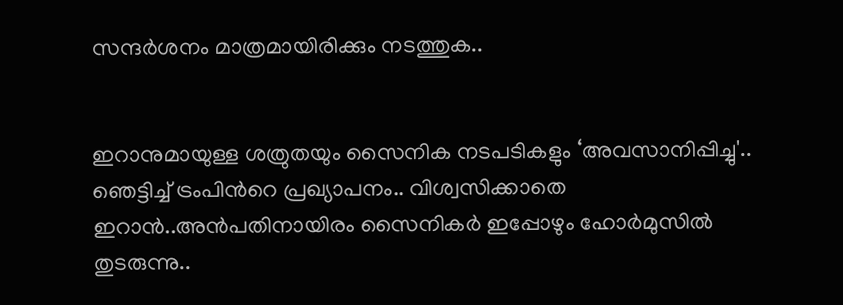സന്ദർശനം മാത്രമായിരിക്കും നടത്തുക..


ഇറാനുമായുള്ള ശത്രുതയും സൈനിക നടപടികളും ‘അവസാനിപ്പിച്ചു'.. ഞെട്ടിച്ച് ട്രംപിന്‍റെ പ്രഖ്യാപനം.. വിശ്വസിക്കാതെ ഇറാൻ..അൻപതിനായിരം സൈനികർ ഇപ്പോഴും ഹോർമുസിൽ തുടരുന്നു..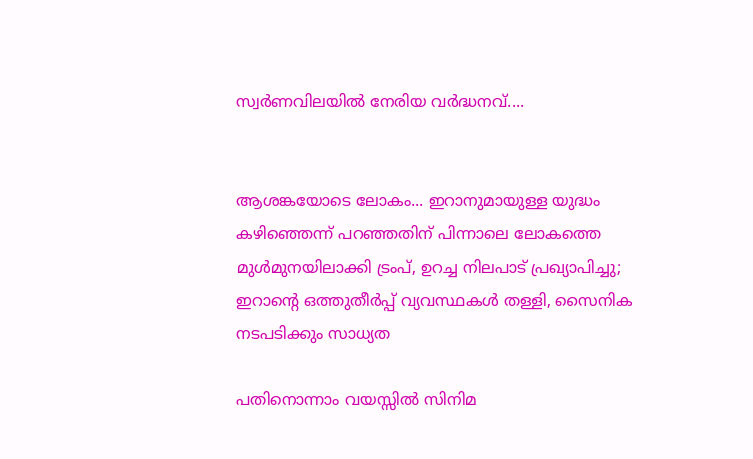സ്വർണവിലയിൽ നേരിയ വർദ്ധനവ്....


ആശങ്കയോടെ ലോകം... ഇറാനുമായുള്ള യുദ്ധം കഴിഞ്ഞെന്ന് പറഞ്ഞതിന് പിന്നാലെ ലോകത്തെ മുൾമുനയിലാക്കി ട്രംപ്, ഉറച്ച നിലപാട് പ്രഖ്യാപിച്ചു; ഇറാന്‍റെ ഒത്തുതീർപ്പ് വ്യവസ്ഥകൾ തള്ളി, സൈനിക നടപടിക്കും സാധ്യത

പതിനൊന്നാം വയസ്സിൽ സിനിമ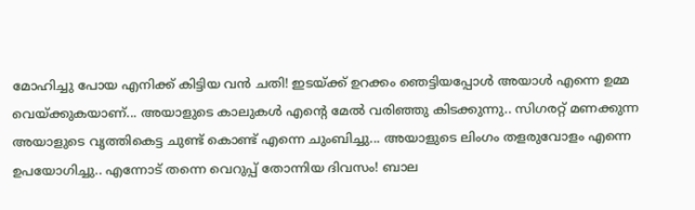മോഹിച്ചു പോയ എനിക്ക് കിട്ടിയ വൻ ചതി! ഇടയ്ക്ക് ഉറക്കം ഞെട്ടിയപ്പോൾ അയാൾ എന്നെ ഉമ്മ വെയ്ക്കുകയാണ്... അയാളുടെ കാലുകൾ എന്റെ മേൽ വരിഞ്ഞു കിടക്കുന്നു.. സിഗരറ്റ് മണക്കുന്ന അയാളുടെ വൃത്തികെട്ട ചുണ്ട് കൊണ്ട് എന്നെ ചുംബിച്ചു... അയാളുടെ ലിംഗം തളരുവോളം എന്നെ ഉപയോഗിച്ചു.. എന്നോട് തന്നെ വെറുപ്പ് തോന്നിയ ദിവസം! ബാല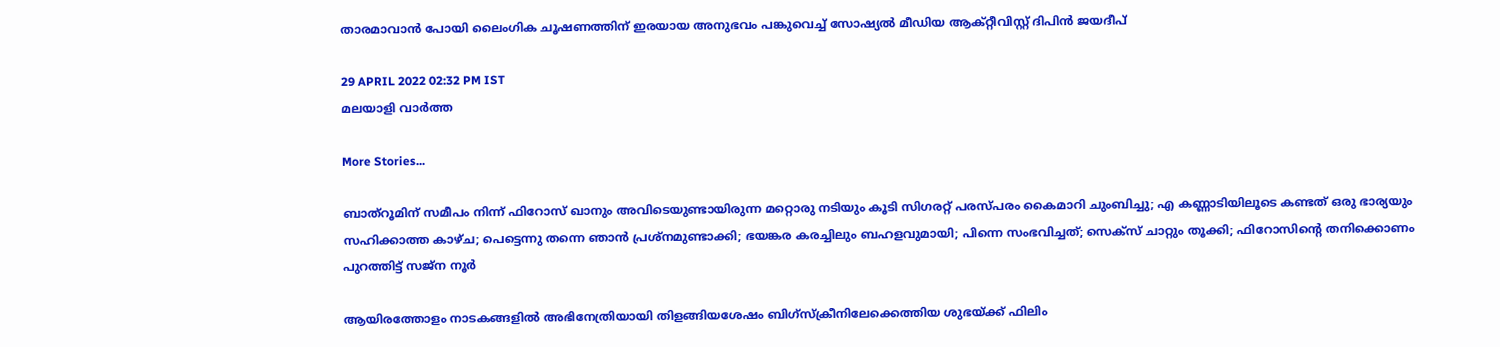താരമാവാൻ പോയി ലൈംഗിക ചൂഷണത്തിന് ഇരയായ അനുഭവം പങ്കുവെച്ച് സോഷ്യൽ മീഡിയ ആക്റ്റീവിസ്റ്റ് ദിപിൻ ജയദീപ്

29 APRIL 2022 02:32 PM IST
മലയാളി വാര്‍ത്ത

More Stories...

ബാത്റൂമിന് സമീപം നിന്ന് ഫിറോസ് ഖാനും അവിടെയുണ്ടായിരുന്ന മറ്റൊരു നടിയും കൂടി സിഗരറ്റ് പരസ്പരം കൈമാറി ചുംബിച്ചു; എ കണ്ണാടിയിലൂടെ കണ്ടത് ഒരു ഭാര്യയും സഹിക്കാത്ത കാഴ്ച; പെട്ടെന്നു തന്നെ ഞാൻ പ്രശ്നമുണ്ടാക്കി; ഭയങ്കര കരച്ചിലും ബഹളവുമായി; പിന്നെ സംഭവിച്ചത്; സെക്സ് ചാറ്റും തൂക്കി; ഫിറോസിന്റെ തനിക്കൊണം പുറത്തിട്ട് സജ്‌ന നൂർ

ആയിരത്തോളം നാടകങ്ങളിൽ അഭിനേത്രിയായി തിളങ്ങിയശേഷം ബിഗ്സ്‌ക്രീനിലേക്കെത്തിയ ശുഭയ്ക്ക് ഫിലിം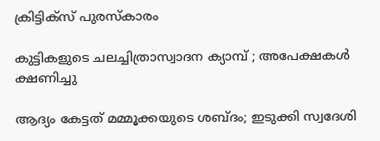ക്രിട്ടിക്സ് പുരസ്കാരം

കുട്ടികളുടെ ചലച്ചിത്രാസ്വാദന ക്യാമ്പ് ; അപേക്ഷകള്‍ ക്ഷണിച്ചു

ആദ്യം കേട്ടത് മമ്മൂക്കയുടെ ശബ്ദം; ഇടുക്കി സ്വദേശി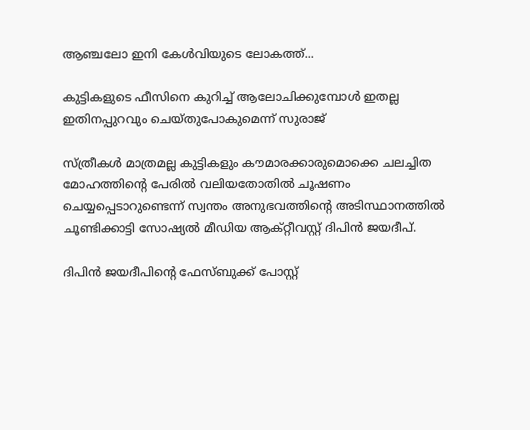ആഞ്ചലോ ഇനി കേൾവിയുടെ ലോകത്ത്...

കുട്ടികളുടെ ഫീസിനെ കുറിച്ച് ആലോചിക്കുമ്പോള്‍ ഇതല്ല ഇതിനപ്പുറവും ചെയ്തുപോകുമെന്ന് സുരാജ്

സ്ത്രീകൾ മാത്രമല്ല കുട്ടികളും കൗമാരക്കാരുമൊക്കെ ചലച്ചിത മോഹത്തിന്റെ പേരിൽ വലിയതോതിൽ ചൂഷണം ചെയ്യപ്പെടാറുണ്ടെന്ന് സ്വന്തം അനുഭവത്തിന്റെ അടിസ്ഥാനത്തിൽ ചൂണ്ടിക്കാട്ടി സോഷ്യൽ മീഡിയ ആക്റ്റീവസ്റ്റ് ദിപിൻ ജയദീപ്.

ദിപിൻ ജയദീപിന്റെ ഫേസ്‌ബുക്ക് പോസ്റ്റ്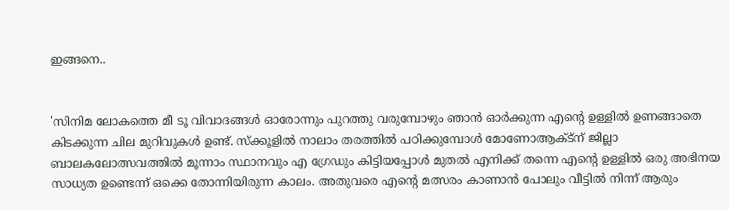ഇങ്ങനെ..


'സിനിമ ലോകത്തെ മീ ടൂ വിവാദങ്ങൾ ഓരോന്നും പുറത്തു വരുമ്പോഴും ഞാൻ ഓർക്കുന്ന എന്റെ ഉള്ളിൽ ഉണങ്ങാതെ കിടക്കുന്ന ചില മുറിവുകൾ ഉണ്ട്. സ്‌ക്കൂളിൽ നാലാം തരത്തിൽ പഠിക്കുമ്പോൾ മോണോആക്ട്ന് ജില്ലാ ബാലകലോത്സവത്തിൽ മൂന്നാം സ്ഥാനവും എ ഗ്രേഡും കിട്ടിയപ്പോൾ മുതൽ എനിക്ക് തന്നെ എന്റെ ഉള്ളിൽ ഒരു അഭിനയ സാധ്യത ഉണ്ടെന്ന് ഒക്കെ തോന്നിയിരുന്ന കാലം. അതുവരെ എന്റെ മത്സരം കാണാൻ പോലും വീട്ടിൽ നിന്ന് ആരും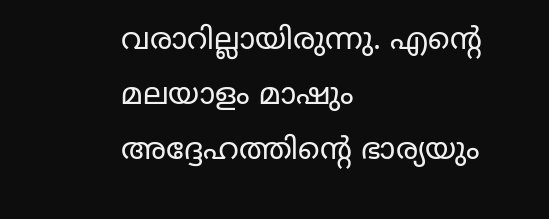വരാറില്ലായിരുന്നു. എന്റെ മലയാളം മാഷും അദ്ദേഹത്തിന്റെ ഭാര്യയും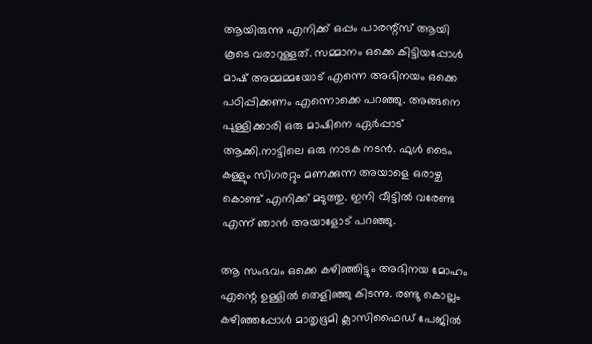ആയിരുന്നു എനിക്ക് ഒപ്പം പാരന്റ്സ് ആയി കൂടെ വരാറുള്ളത്. സമ്മാനം ഒക്കെ കിട്ടിയപ്പോൾ മാഷ് അമ്മമ്മയോട് എന്നെ അഭിനയം ഒക്കെ പഠിപ്പിക്കണം എന്നൊക്കെ പറഞ്ഞു. അങ്ങനെ പുള്ളിക്കാരി ഒരു മാഷിനെ ഏർപ്പാട് ആക്കി.നാട്ടിലെ ഒരു നാടക നടൻ. ഫുൾ ടൈം കള്ളും സിഗരറ്റും മണക്കുന്ന അയാളെ ഒരാഴ്ച കൊണ്ട് എനിക്ക് മടുത്തു. ഇനി വീട്ടിൽ വരേണ്ട എന്ന് ഞാൻ അയാളോട് പറഞ്ഞു.

ആ സംഭവം ഒക്കെ കഴിഞ്ഞിട്ടും അഭിനയ മോഹം എന്റെ ഉള്ളിൽ തെളിഞ്ഞു കിടന്നു. രണ്ടു കൊല്ലം കഴിഞ്ഞപ്പോൾ മാതൃഭൂമി ക്ലാസിഫൈഡ് പേജിൽ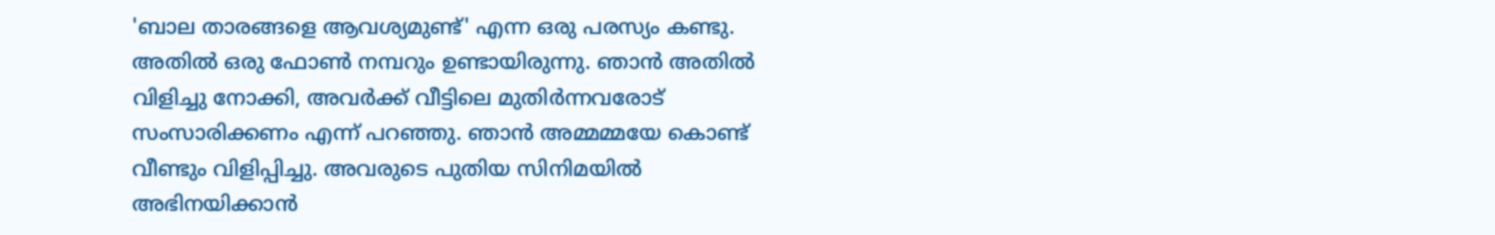'ബാല താരങ്ങളെ ആവശ്യമുണ്ട്' എന്ന ഒരു പരസ്യം കണ്ടു. അതിൽ ഒരു ഫോൺ നമ്പറും ഉണ്ടായിരുന്നു. ഞാൻ അതിൽ വിളിച്ചു നോക്കി, അവർക്ക് വീട്ടിലെ മുതിർന്നവരോട് സംസാരിക്കണം എന്ന് പറഞ്ഞു. ഞാൻ അമ്മമ്മയേ കൊണ്ട് വീണ്ടും വിളിപ്പിച്ചു. അവരുടെ പുതിയ സിനിമയിൽ അഭിനയിക്കാൻ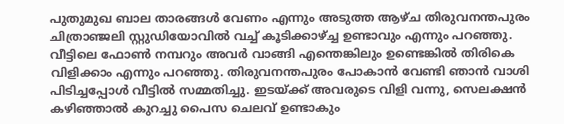പുതുമുഖ ബാല താരങ്ങൾ വേണം എന്നും അടുത്ത ആഴ്ച തിരുവനന്തപുരം ചിത്രാഞ്ജലി സ്റ്റുഡിയോവിൽ വച്ച് കൂടിക്കാഴ്‌ച്ച ഉണ്ടാവും എന്നും പറഞ്ഞു. വീട്ടിലെ ഫോൺ നമ്പറും അവർ വാങ്ങി എന്തെങ്കിലും ഉണ്ടെങ്കിൽ തിരികെ വിളിക്കാം എന്നും പറഞ്ഞു. തിരുവനന്തപുരം പോകാൻ വേണ്ടി ഞാൻ വാശി പിടിച്ചപ്പോൾ വീട്ടിൽ സമ്മതിച്ചു. ഇടയ്ക്ക് അവരുടെ വിളി വന്നു, സെലക്ഷൻ കഴിഞ്ഞാൽ കുറച്ചു പൈസ ചെലവ് ഉണ്ടാകും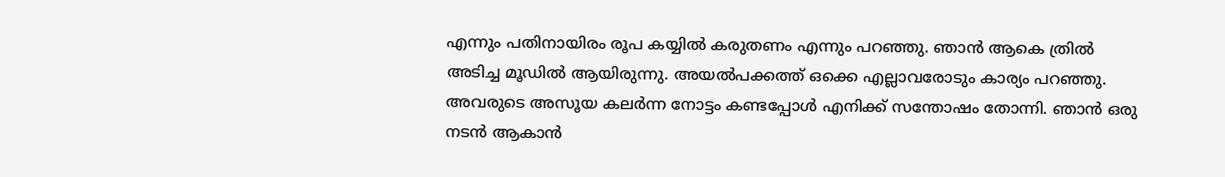എന്നും പതിനായിരം രൂപ കയ്യിൽ കരുതണം എന്നും പറഞ്ഞു. ഞാൻ ആകെ ത്രിൽ അടിച്ച മൂഡിൽ ആയിരുന്നു. അയൽപക്കത്ത് ഒക്കെ എല്ലാവരോടും കാര്യം പറഞ്ഞു. അവരുടെ അസൂയ കലർന്ന നോട്ടം കണ്ടപ്പോൾ എനിക്ക് സന്തോഷം തോന്നി. ഞാൻ ഒരു നടൻ ആകാൻ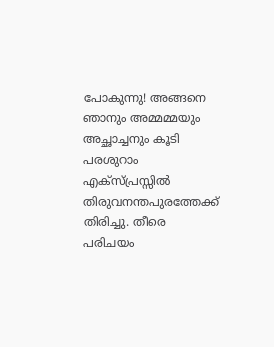പോകുന്നു! അങ്ങനെ ഞാനും അമ്മമ്മയും അച്ഛാച്ചനും കൂടി പരശുറാം എക്സ്പ്രസ്സിൽ തിരുവനന്തപുരത്തേക്ക് തിരിച്ചു. തീരെ പരിചയം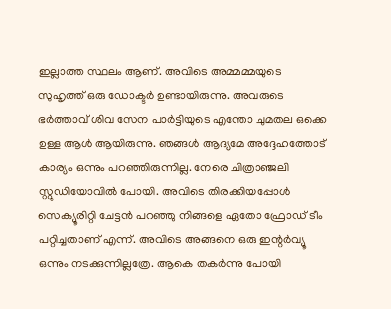ഇല്ലാത്ത സ്ഥലം ആണ്. അവിടെ അമ്മമ്മയുടെ സുഹൃത്ത് ഒരു ഡോക്ടർ ഉണ്ടായിരുന്നു. അവരുടെ ഭർത്താവ് ശിവ സേന പാർട്ടിയുടെ എന്തോ ചുമതല ഒക്കെ ഉള്ള ആൾ ആയിരുന്നു. ഞങ്ങൾ ആദ്യമേ അദ്ദേഹത്തോട് കാര്യം ഒന്നും പറഞ്ഞിരുന്നില്ല. നേരെ ചിത്രാഞ്ജലി സ്റ്റുഡിയോവിൽ പോയി. അവിടെ തിരക്കിയപ്പോൾ സെക്യൂരിറ്റി ചേട്ടൻ പറഞ്ഞു നിങ്ങളെ ഏതോ ഫ്രോഡ് ടീം പറ്റിച്ചതാണ് എന്ന്. അവിടെ അങ്ങനെ ഒരു ഇന്റർവ്യൂ ഒന്നും നടക്കുന്നില്ലത്രേ. ആകെ തകർന്നു പോയി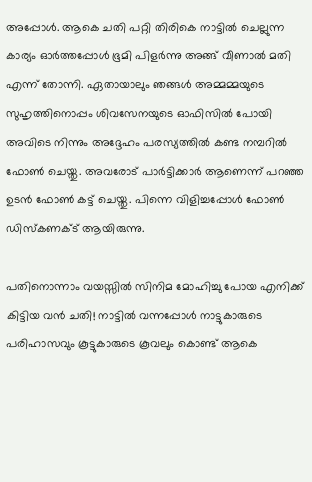അപ്പോൾ. ആകെ ചതി പറ്റി തിരികെ നാട്ടിൽ ചെല്ലുന്ന കാര്യം ഓർത്തപ്പോൾ ഭൂമി പിളർന്നു അങ്ങ് വീണാൽ മതി എന്ന് തോന്നി. ഏതായാലും ഞങ്ങൾ അമ്മമ്മയുടെ സുഹൃത്തിനൊപ്പം ശിവസേനയുടെ ഓഫിസിൽ പോയി അവിടെ നിന്നും അദ്ദേഹം പരസ്യത്തിൽ കണ്ട നമ്പറിൽ ഫോൺ ചെയ്തു. അവരോട് പാർട്ടിക്കാർ ആണെന്ന് പറഞ്ഞ ഉടൻ ഫോൺ കട്ട് ചെയ്തു. പിന്നെ വിളിച്ചപ്പോൾ ഫോൺ ഡിസ്‌കണക്ട് ആയിരുന്നു.

പതിനൊന്നാം വയസ്സിൽ സിനിമ മോഹിച്ചു പോയ എനിക്ക് കിട്ടിയ വൻ ചതി! നാട്ടിൽ വന്നപ്പോൾ നാട്ടുകാരുടെ പരിഹാസവും കൂട്ടുകാരുടെ കൂവലും കൊണ്ട് ആകെ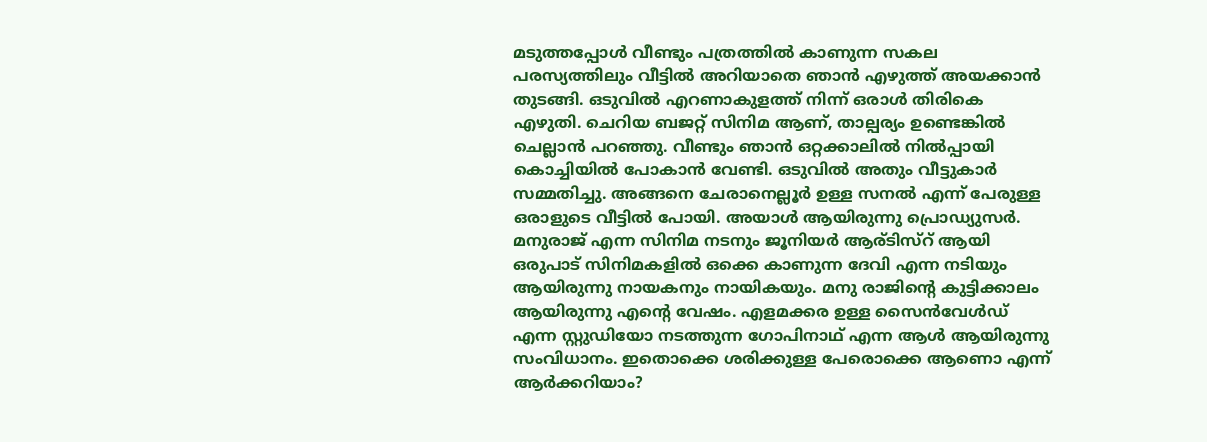മടുത്തപ്പോൾ വീണ്ടും പത്രത്തിൽ കാണുന്ന സകല പരസ്യത്തിലും വീട്ടിൽ അറിയാതെ ഞാൻ എഴുത്ത് അയക്കാൻ തുടങ്ങി. ഒടുവിൽ എറണാകുളത്ത് നിന്ന് ഒരാൾ തിരികെ എഴുതി. ചെറിയ ബജറ്റ് സിനിമ ആണ്, താല്പര്യം ഉണ്ടെങ്കിൽ ചെല്ലാൻ പറഞ്ഞു. വീണ്ടും ഞാൻ ഒറ്റക്കാലിൽ നിൽപ്പായി കൊച്ചിയിൽ പോകാൻ വേണ്ടി. ഒടുവിൽ അതും വീട്ടുകാർ സമ്മതിച്ചു. അങ്ങനെ ചേരാനെല്ലൂർ ഉള്ള സനൽ എന്ന് പേരുള്ള ഒരാളുടെ വീട്ടിൽ പോയി. അയാൾ ആയിരുന്നു പ്രൊഡ്യുസർ. മനുരാജ് എന്ന സിനിമ നടനും ജൂനിയർ ആര്ടിസ്റ് ആയി ഒരുപാട് സിനിമകളിൽ ഒക്കെ കാണുന്ന ദേവി എന്ന നടിയും ആയിരുന്നു നായകനും നായികയും. മനു രാജിന്റെ കുട്ടിക്കാലം ആയിരുന്നു എന്റെ വേഷം. എളമക്കര ഉള്ള സൈൻവേൾഡ് എന്ന സ്റ്റുഡിയോ നടത്തുന്ന ഗോപിനാഥ് എന്ന ആൾ ആയിരുന്നു സംവിധാനം. ഇതൊക്കെ ശരിക്കുള്ള പേരൊക്കെ ആണൊ എന്ന് ആർക്കറിയാം?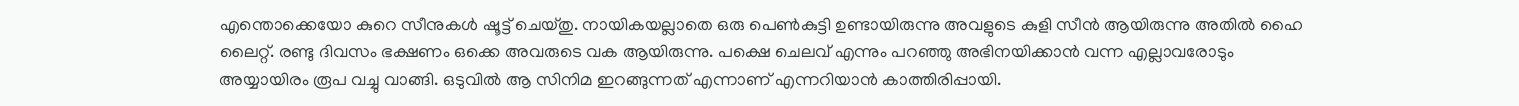എന്തൊക്കെയോ കുറെ സീനുകൾ ഷൂട്ട് ചെയ്തു. നായികയല്ലാതെ ഒരു പെൺകുട്ടി ഉണ്ടായിരുന്നു അവളുടെ കുളി സീൻ ആയിരുന്നു അതിൽ ഹൈ ലൈറ്റ്. രണ്ടു ദിവസം ഭക്ഷണം ഒക്കെ അവരുടെ വക ആയിരുന്നു. പക്ഷെ ചെലവ് എന്നും പറഞ്ഞു അഭിനയിക്കാൻ വന്ന എല്ലാവരോടും അയ്യായിരം രൂപ വച്ചു വാങ്ങി. ഒടുവിൽ ആ സിനിമ ഇറങ്ങുന്നത് എന്നാണ് എന്നറിയാൻ കാത്തിരിപ്പായി.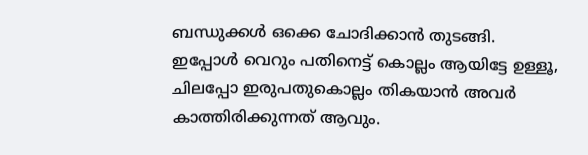ബന്ധുക്കൾ ഒക്കെ ചോദിക്കാൻ തുടങ്ങി. ഇപ്പോൾ വെറും പതിനെട്ട് കൊല്ലം ആയിട്ടേ ഉള്ളൂ, ചിലപ്പോ ഇരുപതുകൊല്ലം തികയാൻ അവർ കാത്തിരിക്കുന്നത് ആവും.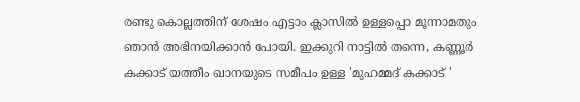രണ്ടു കൊല്ലത്തിന് ശേഷം എട്ടാം ക്ലാസിൽ ഉള്ളപ്പൊ മൂന്നാമതും ഞാൻ അഭിനയിക്കാൻ പോയി. ഇക്കുറി നാട്ടിൽ തന്നെ, കണ്ണൂർ കക്കാട് യത്തീം ഖാനയുടെ സമീപം ഉള്ള 'മുഹമ്മദ് കക്കാട് '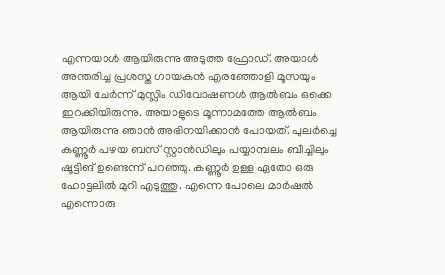എന്നയാൾ ആയിരുന്നു അടുത്ത ഫ്രോഡ്. അയാൾ അന്തരിച്ച പ്രശസ്ത ഗായകൻ എരഞ്ഞോളി മൂസയും ആയി ചേർന്ന് മുസ്ലിം ഡിവോഷണൾ ആൽബം ഒക്കെ ഇറക്കിയിരുന്നു. അയാളുടെ മൂന്നാമത്തേ ആൽബം ആയിരുന്നു ഞാൻ അഭിനയിക്കാൻ പോയത്. പുലർച്ചെ കണ്ണൂർ പഴയ ബസ് സ്റ്റാൻഡിലും പയ്യാമ്പലം ബീച്ചിലും ഷൂട്ടിങ് ഉണ്ടെന്ന് പറഞ്ഞു. കണ്ണൂർ ഉള്ള ഏതോ ഒരു ഹോട്ടലിൽ മുറി എടുത്തു. എന്നെ പോലെ മാർഷൽ എന്നൊരു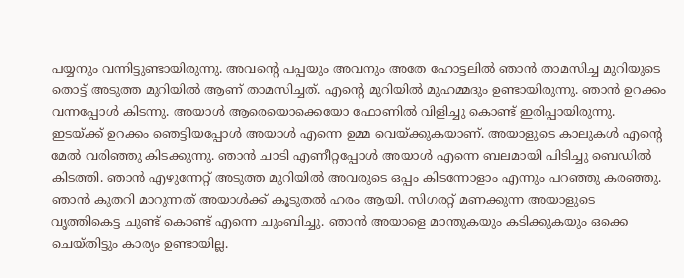പയ്യനും വന്നിട്ടുണ്ടായിരുന്നു. അവന്റെ പപ്പയും അവനും അതേ ഹോട്ടലിൽ ഞാൻ താമസിച്ച മുറിയുടെ തൊട്ട് അടുത്ത മുറിയിൽ ആണ് താമസിച്ചത്. എന്റെ മുറിയിൽ മുഹമ്മദും ഉണ്ടായിരുന്നു. ഞാൻ ഉറക്കം വന്നപ്പോൾ കിടന്നു. അയാൾ ആരെയൊക്കെയോ ഫോണിൽ വിളിച്ചു കൊണ്ട് ഇരിപ്പായിരുന്നു. ഇടയ്ക്ക് ഉറക്കം ഞെട്ടിയപ്പോൾ അയാൾ എന്നെ ഉമ്മ വെയ്ക്കുകയാണ്. അയാളുടെ കാലുകൾ എന്റെ മേൽ വരിഞ്ഞു കിടക്കുന്നു. ഞാൻ ചാടി എണീറ്റപ്പോൾ അയാൾ എന്നെ ബലമായി പിടിച്ചു ബെഡിൽ കിടത്തി. ഞാൻ എഴുന്നേറ്റ് അടുത്ത മുറിയിൽ അവരുടെ ഒപ്പം കിടന്നോളാം എന്നും പറഞ്ഞു കരഞ്ഞു. ഞാൻ കുതറി മാറുന്നത് അയാൾക്ക് കൂടുതൽ ഹരം ആയി. സിഗരറ്റ് മണക്കുന്ന അയാളുടെ വൃത്തികെട്ട ചുണ്ട് കൊണ്ട് എന്നെ ചുംബിച്ചു. ഞാൻ അയാളെ മാന്തുകയും കടിക്കുകയും ഒക്കെ ചെയ്തിട്ടും കാര്യം ഉണ്ടായില്ല.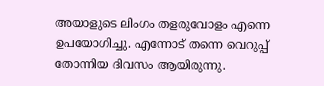അയാളുടെ ലിംഗം തളരുവോളം എന്നെ ഉപയോഗിച്ചു. എന്നോട് തന്നെ വെറുപ്പ് തോന്നിയ ദിവസം ആയിരുന്നു.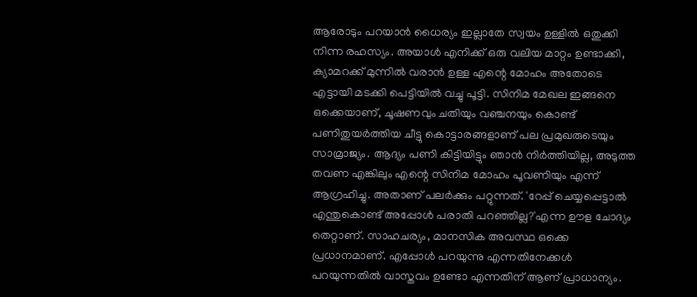ആരോടും പറയാൻ ധൈര്യം ഇല്ലാതേ സ്വയം ഉള്ളിൽ ഒതുക്കി നിന്ന രഹസ്യം. അയാൾ എനിക്ക് ഒരു വലിയ മാറ്റം ഉണ്ടാക്കി, ക്യാമറക്ക് മുന്നിൽ വരാൻ ഉള്ള എന്റെ മോഹം അതോടെ എട്ടായി മടക്കി പെട്ടിയിൽ വച്ചു പൂട്ടി. സിനിമ മേഖല ഇങ്ങനെ ഒക്കെയാണ്, ചൂഷണവും ചതിയും വഞ്ചനയും കൊണ്ട് പണിതുയർത്തിയ ചീട്ടു കൊട്ടാരങ്ങളാണ് പല പ്രമുഖരുടെയും സാമ്രാജ്യം. ആദ്യം പണി കിട്ടിയിട്ടും ഞാൻ നിർത്തിയില്ല, അടുത്ത തവണ എങ്കിലും എന്റെ സിനിമ മോഹം പൂവണിയും എന്ന് ആഗ്രഹിച്ചു. അതാണ് പലർക്കും പറ്റുന്നത്. 'റേപ്പ് ചെയ്യപ്പെട്ടാൽ എന്തുകൊണ്ട് അപ്പോൾ പരാതി പറഞ്ഞില്ല?'എന്ന ഊള ചോദ്യം തെറ്റാണ്. സാഹചര്യം, മാനസിക അവസ്ഥ ഒക്കെ പ്രധാനമാണ്. എപ്പോൾ പറയുന്നു എന്നതിനേക്കൾ പറയുന്നതിൽ വാസ്തവം ഉണ്ടോ എന്നതിന് ആണ് പ്രാധാന്യം.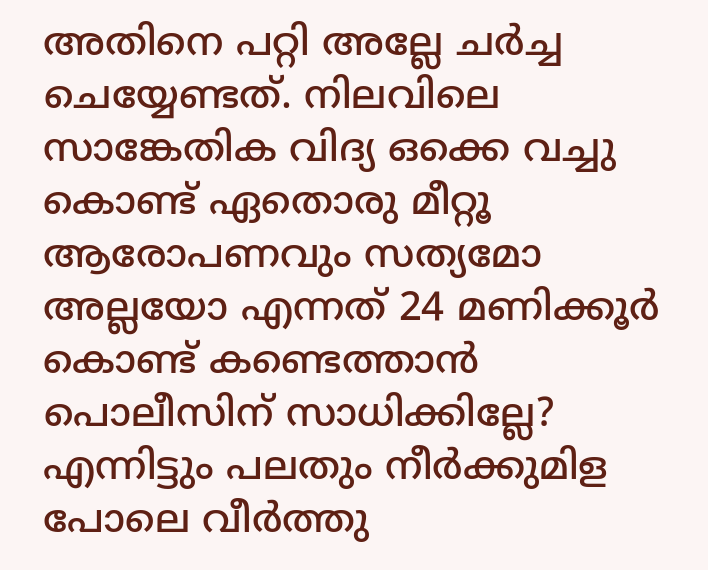അതിനെ പറ്റി അല്ലേ ചർച്ച ചെയ്യേണ്ടത്. നിലവിലെ സാങ്കേതിക വിദ്യ ഒക്കെ വച്ചു കൊണ്ട് ഏതൊരു മീറ്റൂ ആരോപണവും സത്യമോ അല്ലയോ എന്നത് 24 മണിക്കൂർ കൊണ്ട് കണ്ടെത്താൻ പൊലീസിന് സാധിക്കില്ലേ? എന്നിട്ടും പലതും നീർക്കുമിള പോലെ വീർത്തു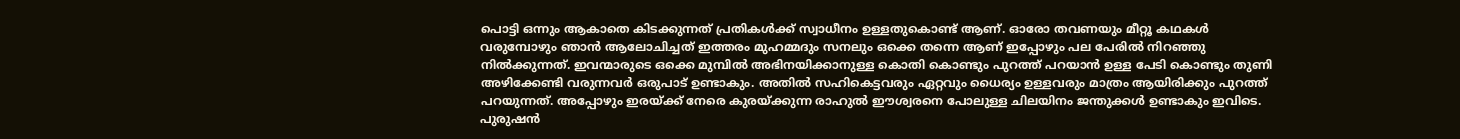പൊട്ടി ഒന്നും ആകാതെ കിടക്കുന്നത് പ്രതികൾക്ക് സ്വാധീനം ഉള്ളതുകൊണ്ട് ആണ്. ഓരോ തവണയും മീറ്റൂ കഥകൾ വരുമ്പോഴും ഞാൻ ആലോചിച്ചത് ഇത്തരം മുഹമ്മദും സനലും ഒക്കെ തന്നെ ആണ് ഇപ്പോഴും പല പേരിൽ നിറഞ്ഞു നിൽക്കുന്നത്. ഇവന്മാരുടെ ഒക്കെ മുമ്പിൽ അഭിനയിക്കാനുള്ള കൊതി കൊണ്ടും പുറത്ത് പറയാൻ ഉള്ള പേടി കൊണ്ടും തുണി അഴിക്കേണ്ടി വരുന്നവർ ഒരുപാട് ഉണ്ടാകും. അതിൽ സഹികെട്ടവരും ഏറ്റവും ധൈര്യം ഉള്ളവരും മാത്രം ആയിരിക്കും പുറത്ത് പറയുന്നത്. അപ്പോഴും ഇരയ്ക്ക് നേരെ കുരയ്ക്കുന്ന രാഹുൽ ഈശ്വരനെ പോലുള്ള ചിലയിനം ജന്തുക്കൾ ഉണ്ടാകും ഇവിടെ. പുരുഷൻ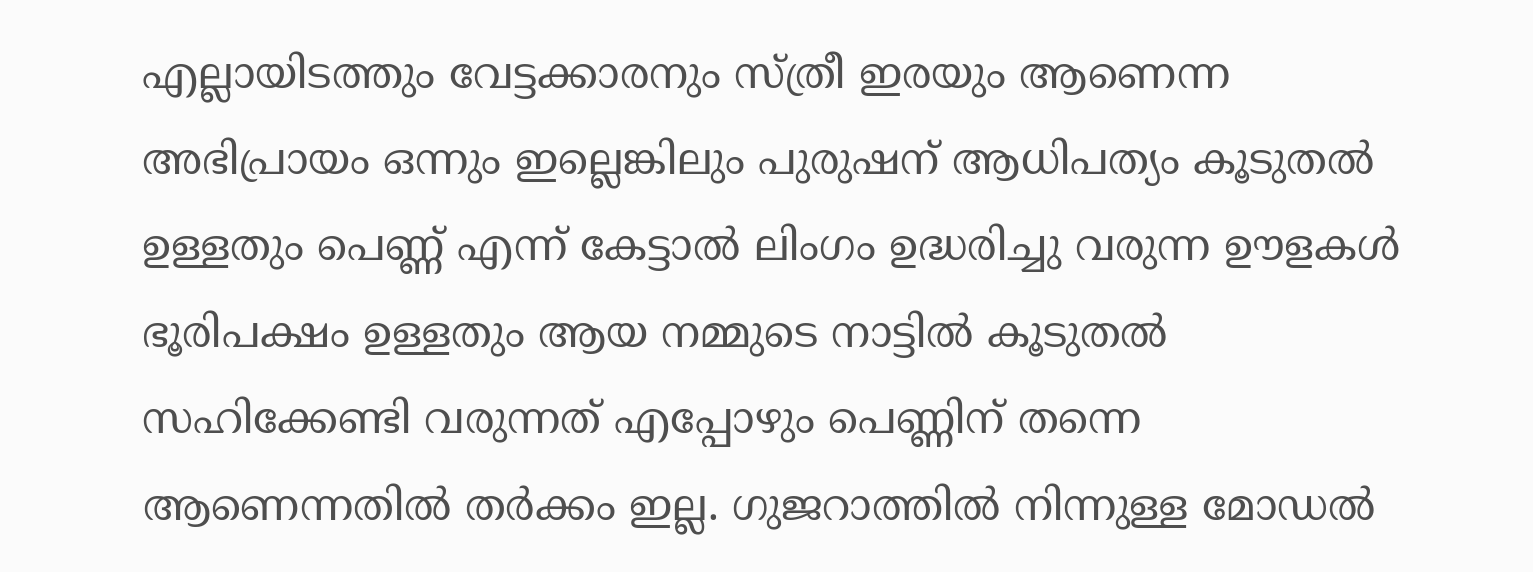എല്ലായിടത്തും വേട്ടക്കാരനും സ്ത്രീ ഇരയും ആണെന്ന അഭിപ്രായം ഒന്നും ഇല്ലെങ്കിലും പുരുഷന് ആധിപത്യം കൂടുതൽ ഉള്ളതും പെണ്ണ് എന്ന് കേട്ടാൽ ലിംഗം ഉദ്ധരിച്ചു വരുന്ന ഊളകൾ ഭൂരിപക്ഷം ഉള്ളതും ആയ നമ്മുടെ നാട്ടിൽ കൂടുതൽ സഹിക്കേണ്ടി വരുന്നത് എപ്പോഴും പെണ്ണിന് തന്നെ ആണെന്നതിൽ തർക്കം ഇല്ല. ഗുജറാത്തിൽ നിന്നുള്ള മോഡൽ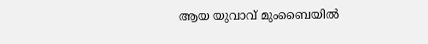ആയ യുവാവ് മുംബൈയിൽ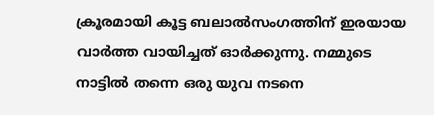ക്രൂരമായി കൂട്ട ബലാൽസംഗത്തിന് ഇരയായ വാർത്ത വായിച്ചത് ഓർക്കുന്നു. നമ്മുടെ നാട്ടിൽ തന്നെ ഒരു യുവ നടനെ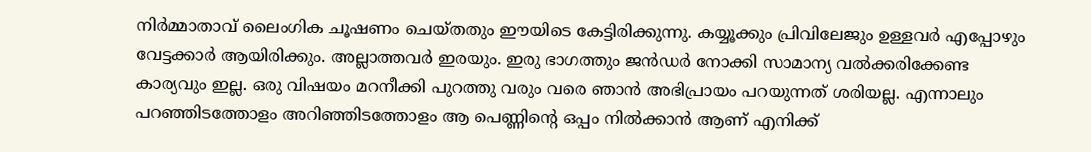നിർമ്മാതാവ് ലൈംഗിക ചൂഷണം ചെയ്തതും ഈയിടെ കേട്ടിരിക്കുന്നു. കയ്യൂക്കും പ്രിവിലേജും ഉള്ളവർ എപ്പോഴും വേട്ടക്കാർ ആയിരിക്കും. അല്ലാത്തവർ ഇരയും. ഇരു ഭാഗത്തും ജൻഡർ നോക്കി സാമാന്യ വൽക്കരിക്കേണ്ട കാര്യവും ഇല്ല. ഒരു വിഷയം മറനീക്കി പുറത്തു വരും വരെ ഞാൻ അഭിപ്രായം പറയുന്നത് ശരിയല്ല. എന്നാലും പറഞ്ഞിടത്തോളം അറിഞ്ഞിടത്തോളം ആ പെണ്ണിന്റെ ഒപ്പം നിൽക്കാൻ ആണ് എനിക്ക്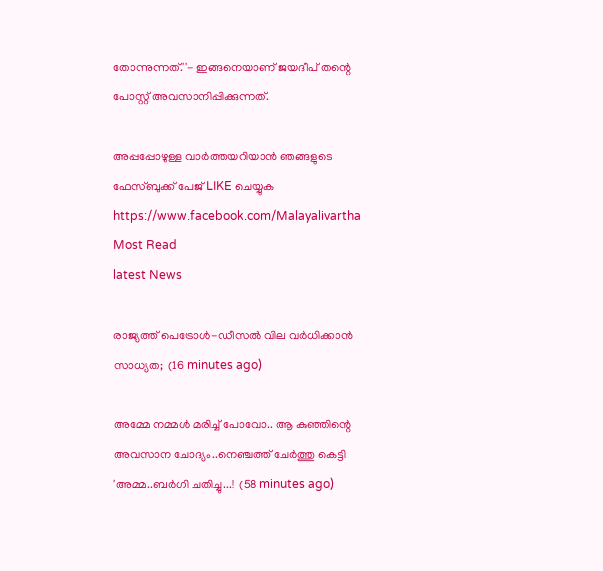തോന്നുന്നത്.''- ഇങ്ങനെയാണ് ജയദീപ് തന്റെ പോസ്റ്റ് അവസാനിപ്പിക്കുന്നത്.

അപ്പപ്പോഴുള്ള വാര്‍ത്തയറിയാന്‍ ഞങ്ങളുടെ ഫേസ്‌ബുക്ക്‌ പേജ് LIKE ചെയ്യുക
https://www.facebook.com/Malayalivartha
Most Read
latest News

രാജ്യത്ത് പെട്രോള്‍-ഡീസല്‍ വില വര്‍ധിക്കാന്‍ സാധ്യത;  (16 minutes ago)

അമ്മേ നമ്മൾ മരിച്ച് പോവോ.. ആ കുഞ്ഞിന്റെ അവസാന ചോദ്യം..നെഞ്ചത്ത് ചേർത്തു കെട്ടി 'അമ്മ..ബർഗി ചതിച്ചു...!  (58 minutes ago)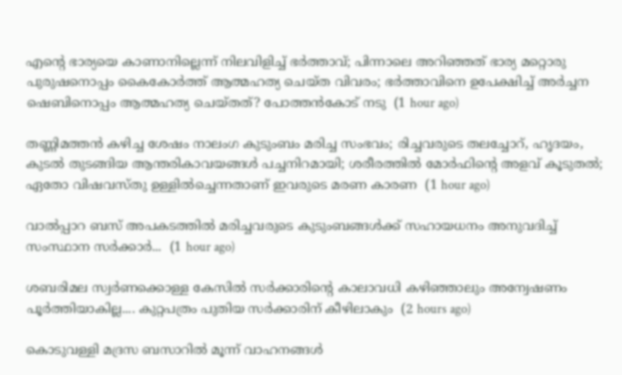എന്റെ ഭാര്യയെ കാണാനില്ലെന്ന് നിലവിളിച്ച് ഭർത്താവ്; പിന്നാലെ അറിഞ്ഞത് ഭാര്യ മറ്റൊരു പുരുഷനൊപ്പം കൈകോർത്ത് ആത്മഹത്യ ചെയ്ത വിവരം; ഭർത്താവിനെ ഉപേക്ഷിച്ച് അർച്ചന ഷെബിനൊപ്പം ആത്മഹത്യ ചെയ്തത്? പോത്തൻകോട് നടു  (1 hour ago)

തണ്ണിമത്തൻ കഴിച്ച ശേഷം നാലംഗ കുടുംബം മരിച്ച സംഭവം; രിച്ചവരുടെ തലച്ചോറ്, ഹൃദയം, കുടൽ തുടങ്ങിയ ആന്തരികാവയങ്ങൾ പച്ചനിറമായി; ശരീരത്തിൽ മോർഫിന്റെ അളവ് കൂടുതൽ; ഏതോ വിഷവസ്തു ഉള്ളിൽച്ചെന്നതാണ് ഇവരുടെ മരണ കാരണ  (1 hour ago)

വാൽപ്പാറ ബസ് അപകടത്തിൽ മരിച്ചവരുടെ കുടുംബങ്ങൾക്ക് സഹായധനം അനുവദിച്ച് സംസ്ഥാന സർക്കാർ...  (1 hour ago)

ശബരിമല സ്വർണക്കൊള്ള കേസിൽ സർക്കാരിന്റെ കാലാവധി കഴിഞ്ഞാലും അന്വേഷണം പൂർത്തിയാകില്ല.... കുറ്റപത്രം പുതിയ സർക്കാരിന് കീഴിലാകും  (2 hours ago)

കൊടുവള്ളി മദ്രസ ബസാറിൽ മൂന്ന് വാഹനങ്ങൾ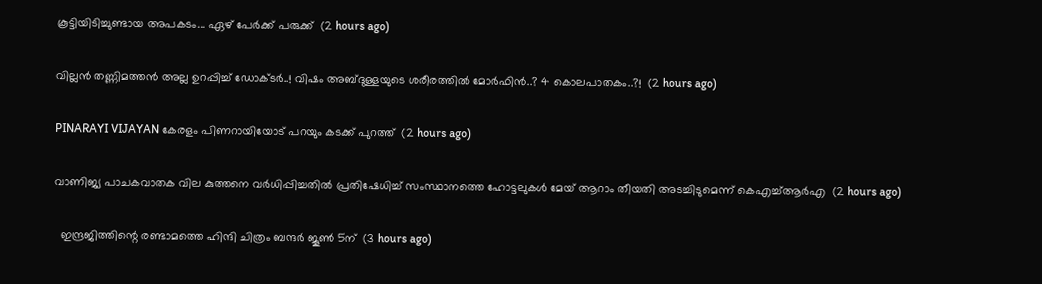കൂട്ടിയിടിച്ചുണ്ടായ അപകടം... ഏഴ് പേർക്ക് പരുക്ക്  (2 hours ago)

വില്ലൻ തണ്ണിമത്തൻ അല്ല ഉറപ്പിച്ച് ഡോക്ടർ..! വിഷം അബ്ദുള്ളയുടെ ശരീരത്തിൽ മോർഫിൻ..? 4 കൊലപാതകം..?!  (2 hours ago)

PINARAYI VIJAYAN കേരളം പിണറായിയോട് പറയും കടക്ക് പുറത്ത്  (2 hours ago)

വാണിജ്യ പാചകവാതക വില കുത്തനെ വർധിപ്പിച്ചതിൽ പ്രതിഷേധിച്ച് സംസ്ഥാനത്തെ ഹോട്ടലുകൾ മേയ് ആറാം തീയതി അടച്ചിടുമെന്ന് കെഎച്ച്ആർഎ  (2 hours ago)

  ഇന്ദ്രജിത്തിന്റെ രണ്ടാമത്തെ ഹിന്ദി ചിത്രം ബന്ദർ ജൂൺ 5ന്  (3 hours ago)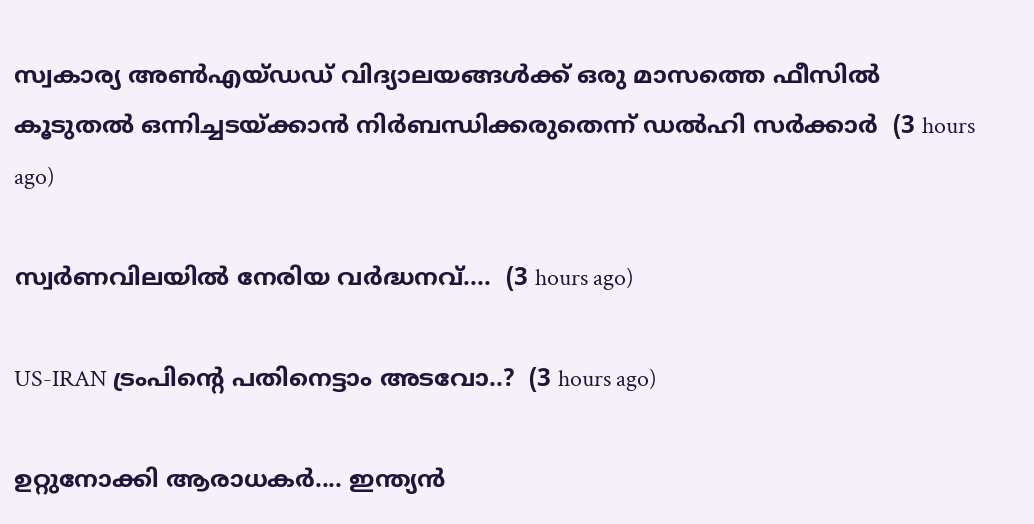സ്വകാര്യ അൺഎയ്ഡഡ് വിദ്യാലയങ്ങൾക്ക് ഒരു മാസത്തെ ഫീസിൽ കൂടുതൽ ഒന്നിച്ചടയ്ക്കാൻ നിർബന്ധിക്കരുതെന്ന് ഡൽഹി സർക്കാർ  (3 hours ago)

സ്വർണവിലയിൽ നേരിയ വർദ്ധനവ്....  (3 hours ago)

US-IRAN ട്രംപിന്റെ പതിനെട്ടാം അടവോ..?  (3 hours ago)

ഉറ്റുനോക്കി ആരാധകർ.... ഇന്ത്യന്‍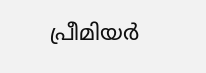പ്രീമിയര്‍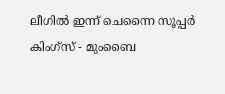ലീഗിൽ ഇന്ന് ചെന്നൈ സൂപ്പര്‍ കിംഗ്‌സ് - മുംബൈ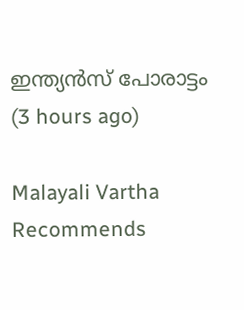ഇന്ത്യന്‍സ് പോരാട്ടം  (3 hours ago)

Malayali Vartha Recommends